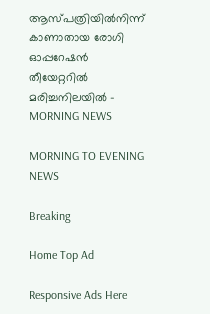ആസ്പത്രിയിൽനിന്ന് കാണാതായ രോഗി ഓപ്പറേഷൻ തീയേറ്ററിൽ മരിച്ചനിലയിൽ - MORNING NEWS

MORNING TO EVENING NEWS

Breaking

Home Top Ad

Responsive Ads Here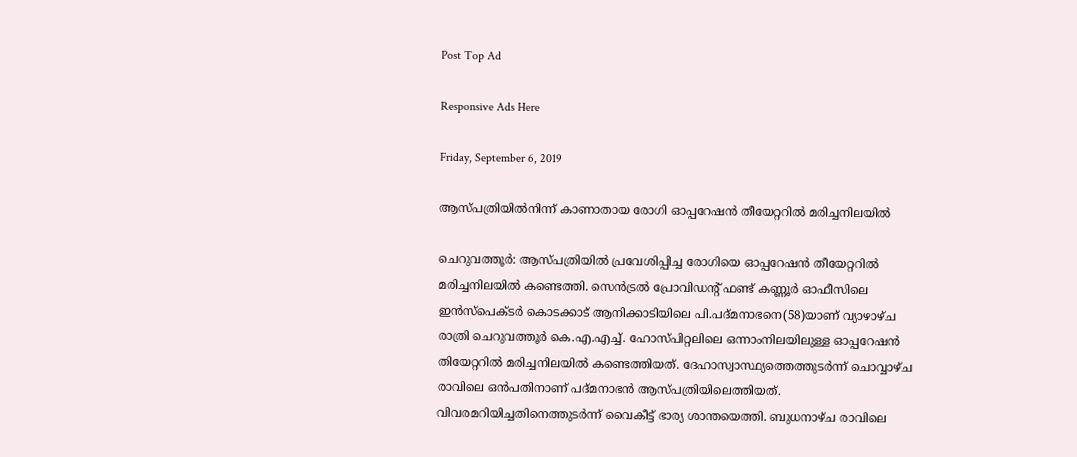Post Top Ad

Responsive Ads Here

Friday, September 6, 2019

ആസ്പത്രിയിൽനിന്ന് കാണാതായ രോഗി ഓപ്പറേഷൻ തീയേറ്ററിൽ മരിച്ചനിലയിൽ

ചെറുവത്തൂർ: ആസ്പത്രിയിൽ പ്രവേശിപ്പിച്ച രോഗിയെ ഓപ്പറേഷൻ തീയേറ്ററിൽ മരിച്ചനിലയിൽ കണ്ടെത്തി. സെൻട്രൽ പ്രോവിഡന്റ് ഫണ്ട് കണ്ണൂർ ഓഫീസിലെ ഇൻസ്പെക്ടർ കൊടക്കാട് ആനിക്കാടിയിലെ പി.പദ്മനാഭനെ(58)യാണ് വ്യാഴാഴ്ച രാത്രി ചെറുവത്തൂർ കെ.എ.എച്ച്. ഹോസ്പിറ്റലിലെ ഒന്നാംനിലയിലുള്ള ഓപ്പറേഷൻ തിയേറ്ററിൽ മരിച്ചനിലയിൽ കണ്ടെത്തിയത്. ദേഹാസ്വാസ്ഥ്യത്തെത്തുടർന്ന് ചൊവ്വാഴ്ച രാവിലെ ഒൻപതിനാണ് പദ്മനാഭൻ ആസ്പത്രിയിലെത്തിയത്. വിവരമറിയിച്ചതിനെത്തുടർന്ന് വൈകീട്ട് ഭാര്യ ശാന്തയെത്തി. ബുധനാഴ്ച രാവിലെ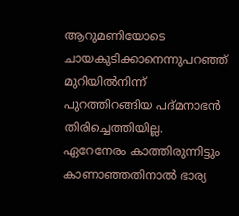ആറുമണിയോടെ ചായകുടിക്കാനെന്നുപറഞ്ഞ് മുറിയിൽനിന്ന് പുറത്തിറങ്ങിയ പദ്മനാഭൻ തിരിച്ചെത്തിയില്ല. ഏറേനേരം കാത്തിരുന്നിട്ടും കാണാഞ്ഞതിനാൽ ഭാര്യ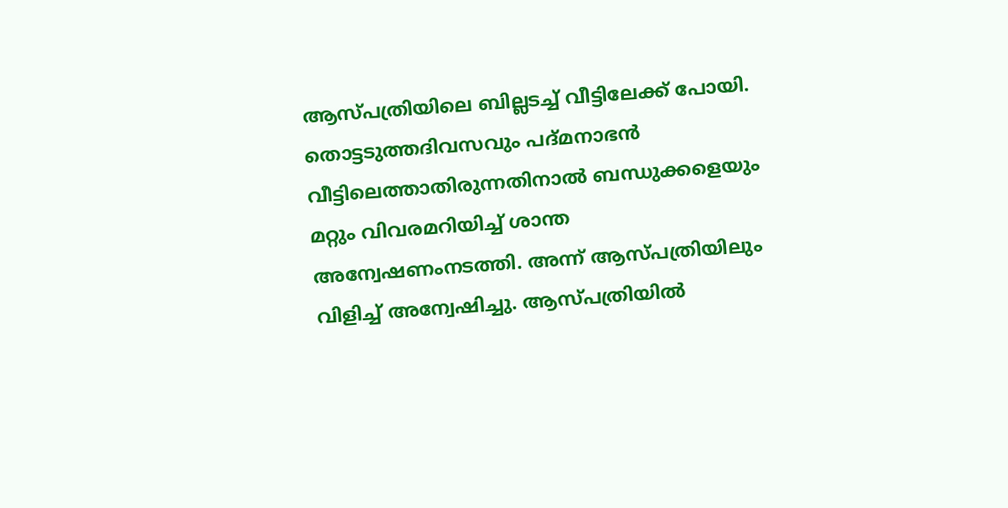ആസ്പത്രിയിലെ ബില്ലടച്ച് വീട്ടിലേക്ക് പോയി. തൊട്ടടുത്തദിവസവും പദ്മനാഭൻ വീട്ടിലെത്താതിരുന്നതിനാൽ ബന്ധുക്കളെയും മറ്റും വിവരമറിയിച്ച് ശാന്ത അന്വേഷണംനടത്തി. അന്ന് ആസ്പത്രിയിലും വിളിച്ച് അന്വേഷിച്ചു. ആസ്പത്രിയിൽ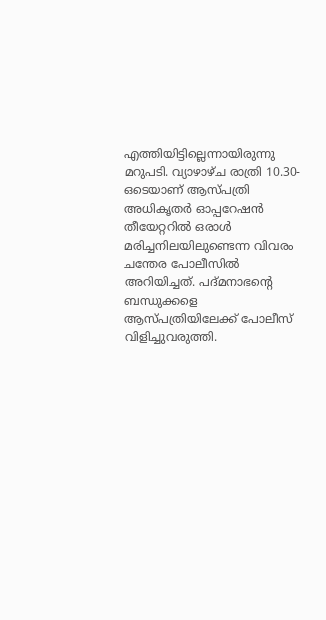എത്തിയിട്ടില്ലെന്നായിരുന്നു മറുപടി. വ്യാഴാഴ്ച രാത്രി 10.30-ഒടെയാണ് ആസ്പത്രി അധികൃതർ ഓപ്പറേഷൻ തീയേറ്ററിൽ ഒരാൾ മരിച്ചനിലയിലുണ്ടെന്ന വിവരം ചന്തേര പോലീസിൽ അറിയിച്ചത്. പദ്മനാഭന്റെ ബന്ധുക്കളെ ആസ്പത്രിയിലേക്ക് പോലീസ് വിളിച്ചുവരുത്തി.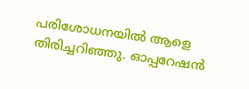പരിശോധനയിൽ ആളെ തിരിച്ചറിഞ്ഞു. ഓപ്പറേഷൻ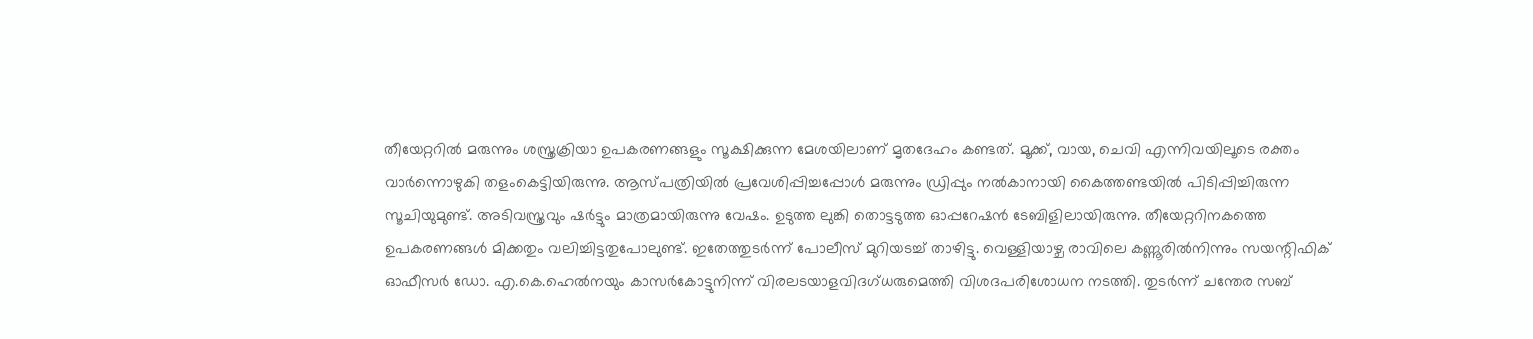തീയേറ്ററിൽ മരുന്നും ശസ്ത്രക്രിയാ ഉപകരണങ്ങളും സൂക്ഷിക്കുന്ന മേശയിലാണ് മൃതദേഹം കണ്ടത്. മൂക്ക്, വായ, ചെവി എന്നിവയിലൂടെ രക്തം വാർന്നൊഴുകി തളംകെട്ടിയിരുന്നു. ആസ്പത്രിയിൽ പ്രവേശിപ്പിച്ചപ്പോൾ മരുന്നും ഡ്രിപ്പും നൽകാനായി കൈത്തണ്ടയിൽ പിടിപ്പിച്ചിരുന്ന സൂചിയുമുണ്ട്. അടിവസ്ത്രവും ഷർട്ടും മാത്രമായിരുന്നു വേഷം. ഉടുത്ത ലുങ്കി തൊട്ടടുത്ത ഓപ്പറേഷൻ ടേബിളിലായിരുന്നു. തീയേറ്ററിനകത്തെ ഉപകരണങ്ങൾ മിക്കതും വലിച്ചിട്ടതുപോലുണ്ട്. ഇതേത്തുടർന്ന് പോലീസ് മുറിയടച്ച് താഴിട്ടു. വെള്ളിയാഴ്ച രാവിലെ കണ്ണൂരിൽനിന്നും സയന്റിഫിക് ഓഫീസർ ഡോ. എ.കെ.ഹെൽനയും കാസർകോട്ടുനിന്ന് വിരലടയാളവിദഗ്ധരുമെത്തി വിശദപരിശോധന നടത്തി. തുടർന്ന് ചന്തേര സബ്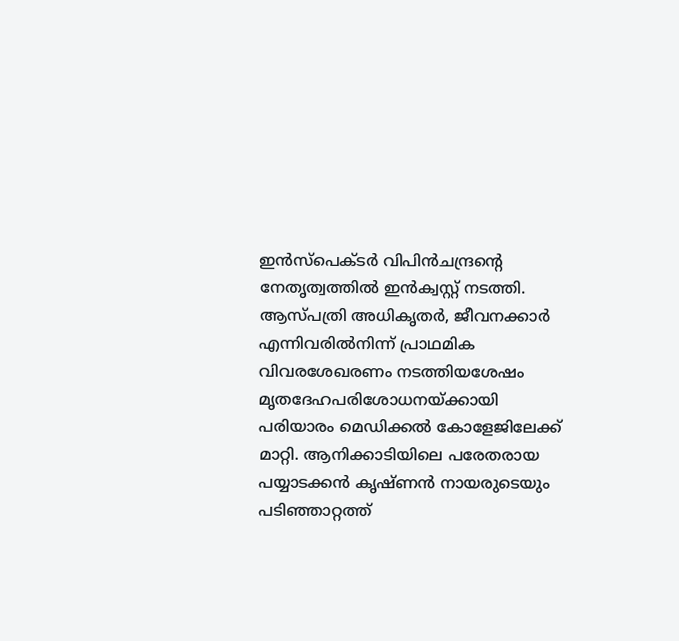ഇൻസ്പെക്ടർ വിപിൻചന്ദ്രന്റെ നേതൃത്വത്തിൽ ഇൻക്വസ്റ്റ് നടത്തി. ആസ്പത്രി അധികൃതർ, ജീവനക്കാർ എന്നിവരിൽനിന്ന് പ്രാഥമിക വിവരശേഖരണം നടത്തിയശേഷം മൃതദേഹപരിശോധനയ്ക്കായി പരിയാരം മെഡിക്കൽ കോളേജിലേക്ക് മാറ്റി. ആനിക്കാടിയിലെ പരേതരായ പയ്യാടക്കൻ കൃഷ്ണൻ നായരുടെയും പടിഞ്ഞാറ്റത്ത്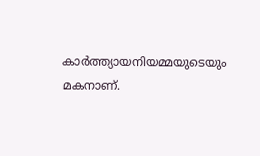കാർത്ത്യായനിയമ്മയുടെയും മകനാണ്.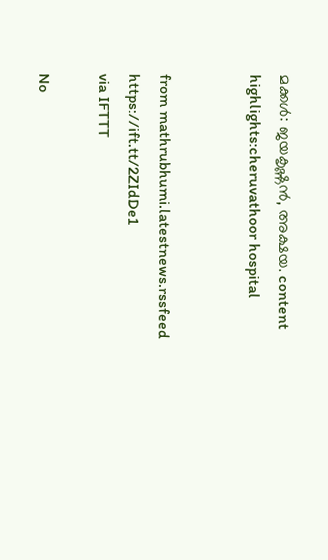മക്കൾ: ജയകൃഷ്ണൻ, അക്ഷയ. content highlights:cheruvathoor hospital


from mathrubhumi.latestnews.rssfeed https://ift.tt/2ZIdDe1
via IFTTT

No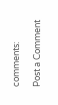comments:

Post a Comment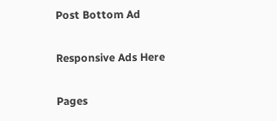Post Bottom Ad

Responsive Ads Here

Pages